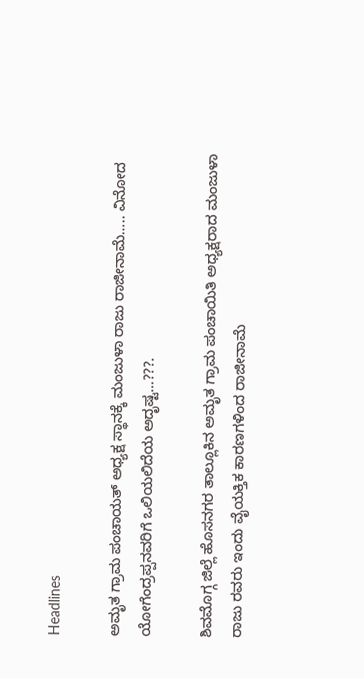Headlines

ಅಮೃತ ಗ್ರಾಮ ಪಂಚಾಯತ್ ಅಧ್ಯಕ್ಷ ಸ್ಥಾನಕ್ಕೆ ಮಂಜುಳಾ ರಾಜು ರಾಜೀನಾಮೆ….. ವಿನೋದ ಯೋಗೆಂದ್ರಪ್ಪನವರಿಗೆ ಒಲಿಯಲಿದೆಯ ಅದೃಷ್ಟ…???.

ಶಿವಮೊಗ್ಗ ಜಿಲ್ಲೆ ಹೊಸನಗರ ತಾಲ್ಲೂಕಿನ ಅಮೃತ ಗ್ರಾಮ ಪಂಚಾಯಿತಿ ಅಧ್ಯಕ್ಷರಾದ ಮಂಜುಳಾ ರಾಜು ರವರು ಇಂದು ವೈಯಕ್ತಿಕ ಕಾರಣಗಳಿಂದ ರಾಜೀನಾಮೆ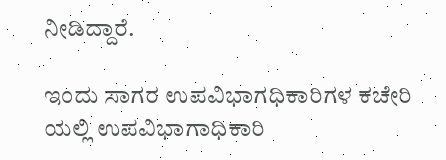ನೀಡಿದ್ದಾರೆ.

ಇಂದು ಸಾಗರ ಉಪವಿಭಾಗಧಿಕಾರಿಗಳ ಕಚೇರಿ ಯಲ್ಲಿ ಉಪವಿಭಾಗಾಧಿಕಾರಿ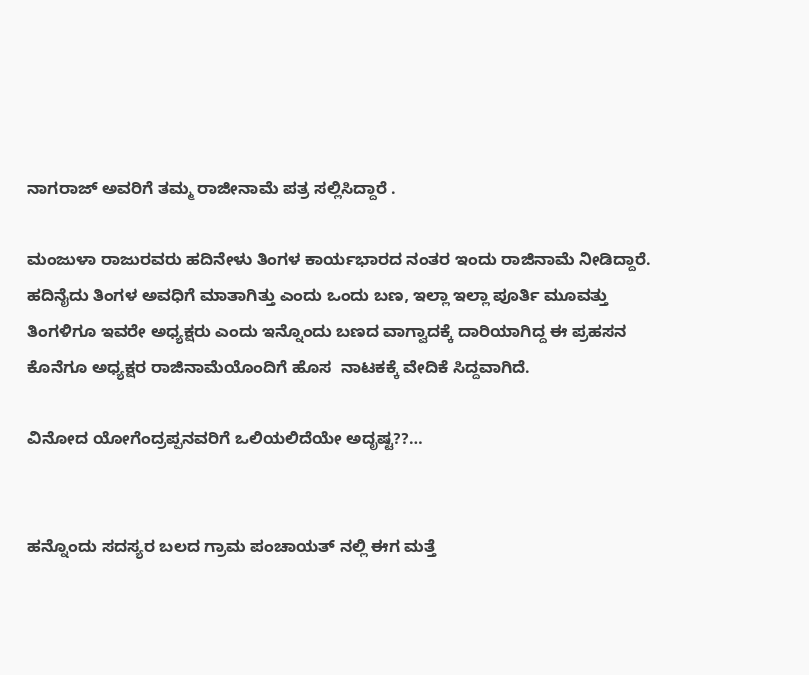ನಾಗರಾಜ್ ಅವರಿಗೆ ತಮ್ಮ ರಾಜೀನಾಮೆ ಪತ್ರ ಸಲ್ಲಿಸಿದ್ದಾರೆ .

ಮಂಜುಳಾ ರಾಜುರವರು ಹದಿನೇಳು ತಿಂಗಳ ಕಾರ್ಯಭಾರದ ನಂತರ ಇಂದು ರಾಜಿನಾಮೆ ನೀಡಿದ್ದಾರೆ. ಹದಿನೈದು ತಿಂಗಳ ಅವಧಿಗೆ ಮಾತಾಗಿತ್ತು ಎಂದು ಒಂದು ಬಣ, ಇಲ್ಲಾ ಇಲ್ಲಾ ಪೂರ್ತಿ ಮೂವತ್ತು ತಿಂಗಳಿಗೂ ಇವರೇ ಅಧ್ಯಕ್ಷರು ಎಂದು ಇನ್ನೊಂದು ಬಣದ ವಾಗ್ವಾದಕ್ಕೆ ದಾರಿಯಾಗಿದ್ದ ಈ ಪ್ರಹಸನ ಕೊನೆಗೂ ಅಧ್ಯಕ್ಷರ ರಾಜಿನಾಮೆಯೊಂದಿಗೆ ಹೊಸ  ನಾಟಕಕ್ಕೆ ವೇದಿಕೆ ಸಿದ್ದವಾಗಿದೆ.

ವಿನೋದ ಯೋಗೆಂದ್ರಪ್ಪನವರಿಗೆ ಒಲಿಯಲಿದೆಯೇ ಅದೃಷ್ಟ??…


ಹನ್ನೊಂದು ಸದಸ್ಯರ ಬಲದ ಗ್ರಾಮ‌ ಪಂಚಾಯತ್ ನಲ್ಲಿ ಈಗ ಮತ್ತೆ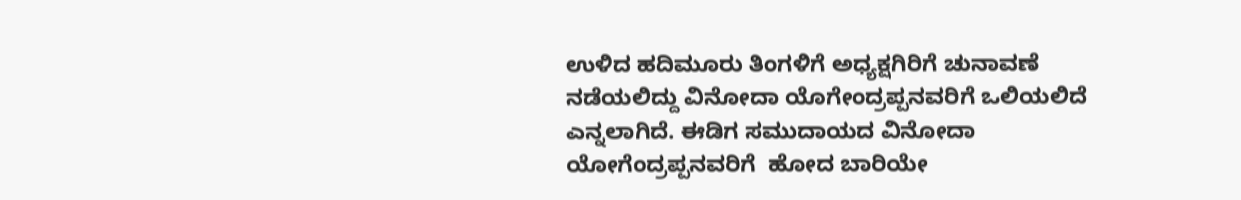ಉಳಿದ ಹದಿಮೂರು ತಿಂಗಳಿಗೆ ಅಧ್ಯಕ್ಷಗಿರಿಗೆ ಚುನಾವಣೆ ನಡೆಯಲಿದ್ದು ವಿನೋದಾ ಯೊಗೇಂದ್ರಪ್ಪನವರಿಗೆ ಒಲಿಯಲಿದೆ ಎನ್ನಲಾಗಿದೆ. ಈಡಿಗ ಸಮುದಾಯದ ವಿನೋದಾ ಯೋಗೆಂದ್ರಪ್ಪನವರಿಗೆ  ಹೋದ ಬಾರಿಯೇ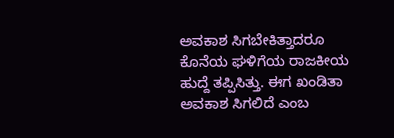ಅವಕಾಶ ಸಿಗಬೇಕಿತ್ತಾದರೂ ಕೊನೆಯ ಘಳಿಗೆಯ ರಾಜಕೀಯ ಹುದ್ದೆ ತಪ್ಪಿಸಿತ್ತು. ಈಗ ಖಂಡಿತಾ ಅವಕಾಶ ಸಿಗಲಿದೆ ಎಂಬ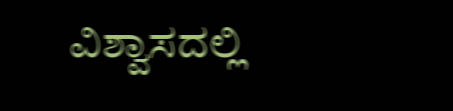ವಿಶ್ವಾಸದಲ್ಲಿ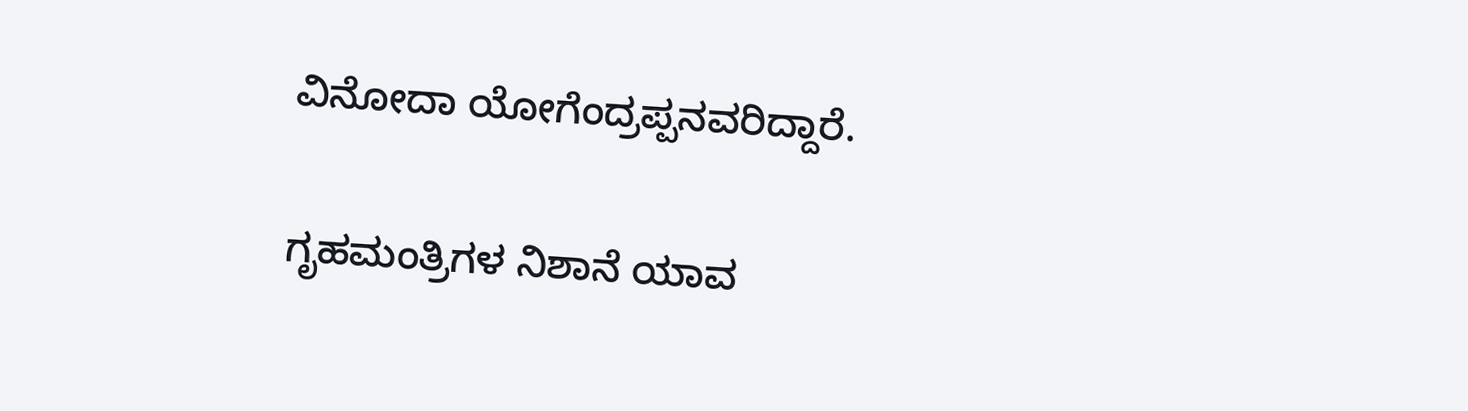ವಿನೋದಾ ಯೋಗೆಂದ್ರಪ್ಪನವರಿದ್ದಾರೆ.

ಗೃಹಮಂತ್ರಿಗಳ ನಿಶಾನೆ ಯಾವ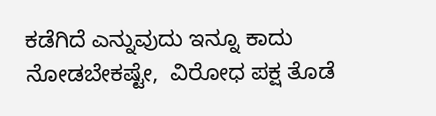ಕಡೆಗಿದೆ ಎನ್ನುವುದು ಇನ್ನೂ ಕಾದು ನೋಡಬೇಕಷ್ಟೇ,  ವಿರೋಧ ಪಕ್ಷ ತೊಡೆ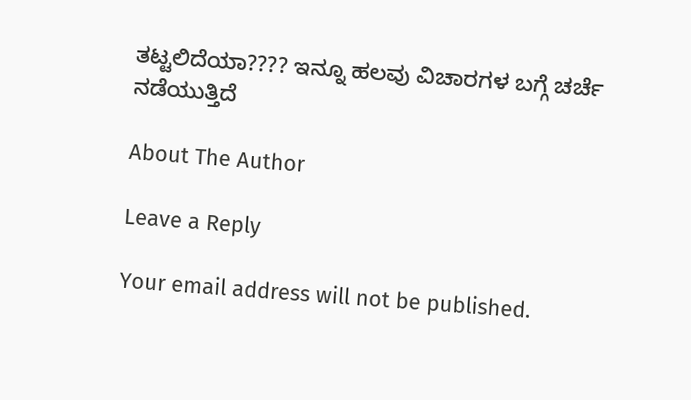ತಟ್ಟಲಿದೆಯಾ???? ಇನ್ನೂ ಹಲವು ವಿಚಾರಗಳ ಬಗ್ಗೆ ಚರ್ಚೆ ನಡೆಯುತ್ತಿದೆ

About The Author

Leave a Reply

Your email address will not be published.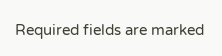Required fields are marked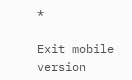*

Exit mobile version